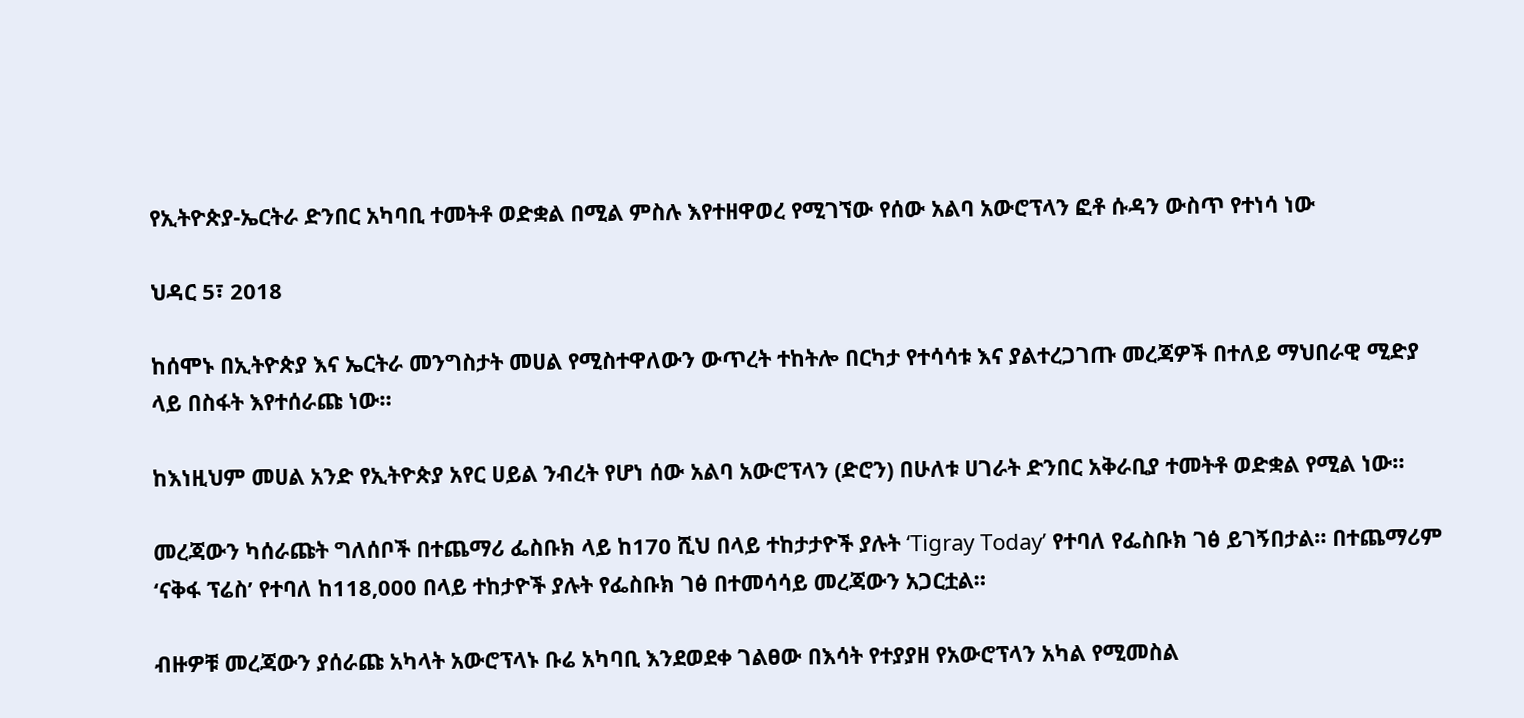የኢትዮጵያ-ኤርትራ ድንበር አካባቢ ተመትቶ ወድቋል በሚል ምስሉ እየተዘዋወረ የሚገኘው የሰው አልባ አውሮፕላን ፎቶ ሱዳን ውስጥ የተነሳ ነው

ህዳር 5፣ 2018

ከሰሞኑ በኢትዮጵያ እና ኤርትራ መንግስታት መሀል የሚስተዋለውን ውጥረት ተከትሎ በርካታ የተሳሳቱ እና ያልተረጋገጡ መረጃዎች በተለይ ማህበራዊ ሚድያ ላይ በስፋት እየተሰራጩ ነው።

ከእነዚህም መሀል አንድ የኢትዮጵያ አየር ሀይል ንብረት የሆነ ሰው አልባ አውሮፕላን (ድሮን) በሁለቱ ሀገራት ድንበር አቅራቢያ ተመትቶ ወድቋል የሚል ነው።

መረጃውን ካሰራጩት ግለሰቦች በተጨማሪ ፌስቡክ ላይ ከ170 ሺህ በላይ ተከታታዮች ያሉት ‘Tigray Today’ የተባለ የፌስቡክ ገፅ ይገኝበታል። በተጨማሪም ‘ናቅፋ ፕሬስ’ የተባለ ከ118,000 በላይ ተከታዮች ያሉት የፌስቡክ ገፅ በተመሳሳይ መረጃውን አጋርቷል።

ብዙዎቹ መረጃውን ያሰራጩ አካላት አውሮፕላኑ ቡሬ አካባቢ እንደወደቀ ገልፀው በእሳት የተያያዘ የአውሮፕላን አካል የሚመስል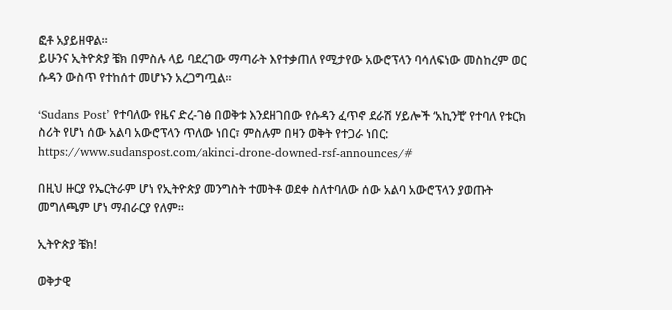ፎቶ አያይዘዋል።
ይሁንና ኢትዮጵያ ቼክ በምስሉ ላይ ባደረገው ማጣራት እየተቃጠለ የሚታየው አውሮፕላን ባሳለፍነው መስከረም ወር ሱዳን ውስጥ የተከሰተ መሆኑን አረጋግጧል።

‘Sudans Post’ የተባለው የዜና ድረ-ገፅ በወቅቱ እንደዘገበው የሱዳን ፈጥኖ ደራሽ ሃይሎች ‘አኪንቺ’ የተባለ የቱርክ ስሪት የሆነ ሰው አልባ አውሮፕላን ጥለው ነበር፣ ምስሉም በዛን ወቅት የተጋራ ነበር: https://www.sudanspost.com/akinci-drone-downed-rsf-announces/#

በዚህ ዙርያ የኤርትራም ሆነ የኢትዮጵያ መንግስት ተመትቶ ወደቀ ስለተባለው ሰው አልባ አውሮፕላን ያወጡት መግለጫም ሆነ ማብራርያ የለም።

ኢትዮጵያ ቼክ!

ወቅታዊ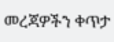መረጃዎችን ቀጥታ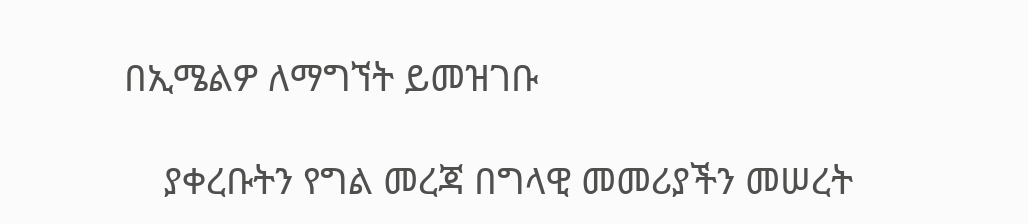በኢሜልዎ ለማግኘት ይመዝገቡ

    ያቀረቡትን የግል መረጃ በግላዊ መመሪያችን መሠረት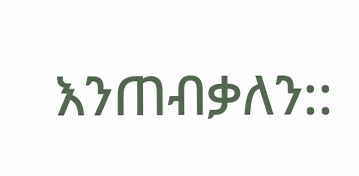እንጠብቃለን::